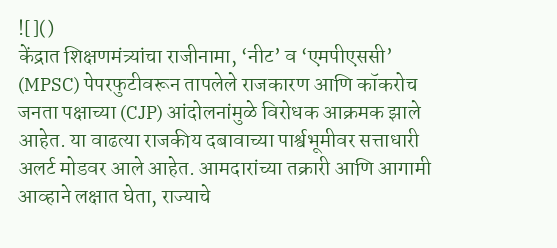![]()
केंद्रात शिक्षणमंत्र्यांचा राजीनामा, ‘नीट’ व ‘एमपीएससी’ (MPSC) पेपरफुटीवरून तापलेले राजकारण आणि कॉकरोच जनता पक्षाच्या (CJP) आंदोलनांमुळे विरोधक आक्रमक झाले आहेत. या वाढत्या राजकीय दबावाच्या पार्श्वभूमीवर सत्ताधारी अलर्ट मोडवर आले आहेत. आमदारांच्या तक्रारी आणि आगामी आव्हाने लक्षात घेता, राज्याचे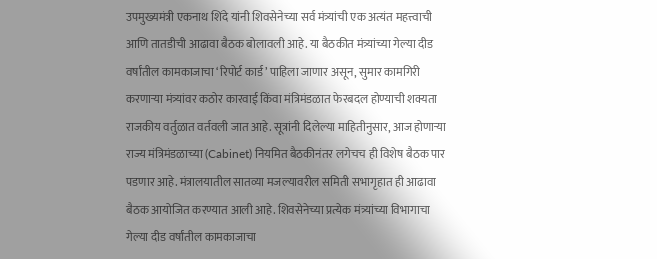उपमुख्यमंत्री एकनाथ शिंदे यांनी शिवसेनेच्या सर्व मंत्र्यांची एक अत्यंत महत्त्वाची आणि तातडीची आढावा बैठक बोलावली आहे. या बैठकीत मंत्र्यांच्या गेल्या दीड वर्षांतील कामकाजाचा ‘रिपोर्ट कार्ड’ पाहिला जाणार असून, सुमार कामगिरी करणाऱ्या मंत्र्यांवर कठोर कारवाई किंवा मंत्रिमंडळात फेरबदल होण्याची शक्यता राजकीय वर्तुळात वर्तवली जात आहे. सूत्रांनी दिलेल्या माहितीनुसार, आज होणाऱ्या राज्य मंत्रिमंडळाच्या (Cabinet) नियमित बैठकीनंतर लगेचच ही विशेष बैठक पार पडणार आहे. मंत्रालयातील सातव्या मजल्यावरील समिती सभागृहात ही आढावा बैठक आयोजित करण्यात आली आहे. शिवसेनेच्या प्रत्येक मंत्र्यांच्या विभागाचा गेल्या दीड वर्षांतील कामकाजाचा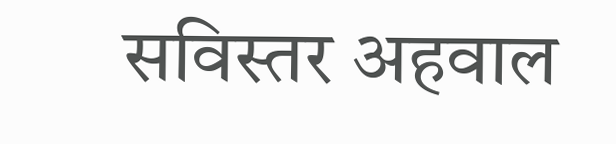सविस्तर अहवाल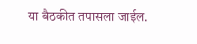या बैठकीत तपासला जाईल.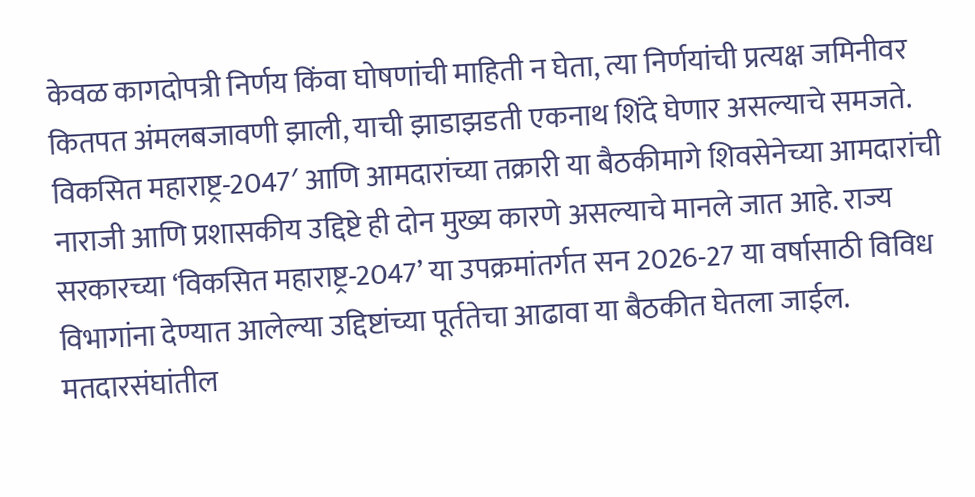केवळ कागदोपत्री निर्णय किंवा घोषणांची माहिती न घेता, त्या निर्णयांची प्रत्यक्ष जमिनीवर कितपत अंमलबजावणी झाली, याची झाडाझडती एकनाथ शिंदे घेणार असल्याचे समजते. विकसित महाराष्ट्र-2047′ आणि आमदारांच्या तक्रारी या बैठकीमागे शिवसेनेच्या आमदारांची नाराजी आणि प्रशासकीय उद्दिष्टे ही दोन मुख्य कारणे असल्याचे मानले जात आहे. राज्य सरकारच्या ‘विकसित महाराष्ट्र-2047’ या उपक्रमांतर्गत सन 2026-27 या वर्षासाठी विविध विभागांना देण्यात आलेल्या उद्दिष्टांच्या पूर्ततेचा आढावा या बैठकीत घेतला जाईल. मतदारसंघांतील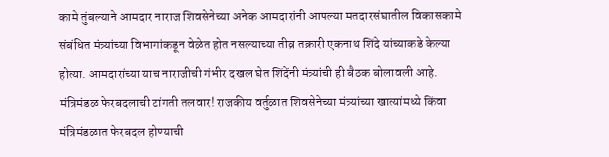कामे तुंबल्याने आमदार नाराज शिवसेनेच्या अनेक आमदारांनी आपल्या मतदारसंघातील विकासकामे संबंधित मंत्र्यांच्या विभागांकडून वेळेत होत नसल्याच्या तीव्र तक्रारी एकनाथ शिंदे यांच्याकडे केल्या होत्या. आमदारांच्या याच नाराजीची गंभीर दखल घेत शिंदेंनी मंत्र्यांची ही बैठक बोलावली आहे. मंत्रिमंडळ फेरबदलाची टांगती तलवार! राजकीय वर्तुळात शिवसेनेच्या मंत्र्यांच्या खात्यांमध्ये किंवा मंत्रिमंडळात फेरबदल होण्याची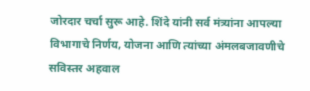जोरदार चर्चा सुरू आहे. शिंदे यांनी सर्व मंत्र्यांना आपल्या विभागाचे निर्णय, योजना आणि त्यांच्या अंमलबजावणीचे सविस्तर अहवाल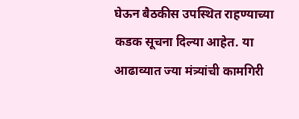घेऊन बैठकीस उपस्थित राहण्याच्या कडक सूचना दिल्या आहेत. या आढाव्यात ज्या मंत्र्यांची कामगिरी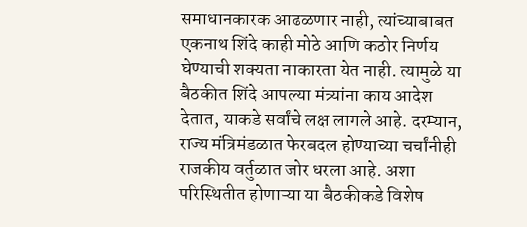समाधानकारक आढळणार नाही, त्यांच्याबाबत एकनाथ शिंदे काही मोठे आणि कठोर निर्णय घेण्याची शक्यता नाकारता येत नाही. त्यामुळे या बैठकीत शिंदे आपल्या मंत्र्यांना काय आदेश देतात, याकडे सर्वांचे लक्ष लागले आहे. दरम्यान, राज्य मंत्रिमंडळात फेरबदल होण्याच्या चर्चांनीही राजकीय वर्तुळात जोर धरला आहे. अशा परिस्थितीत होणाऱ्या या बैठकीकडे विशेष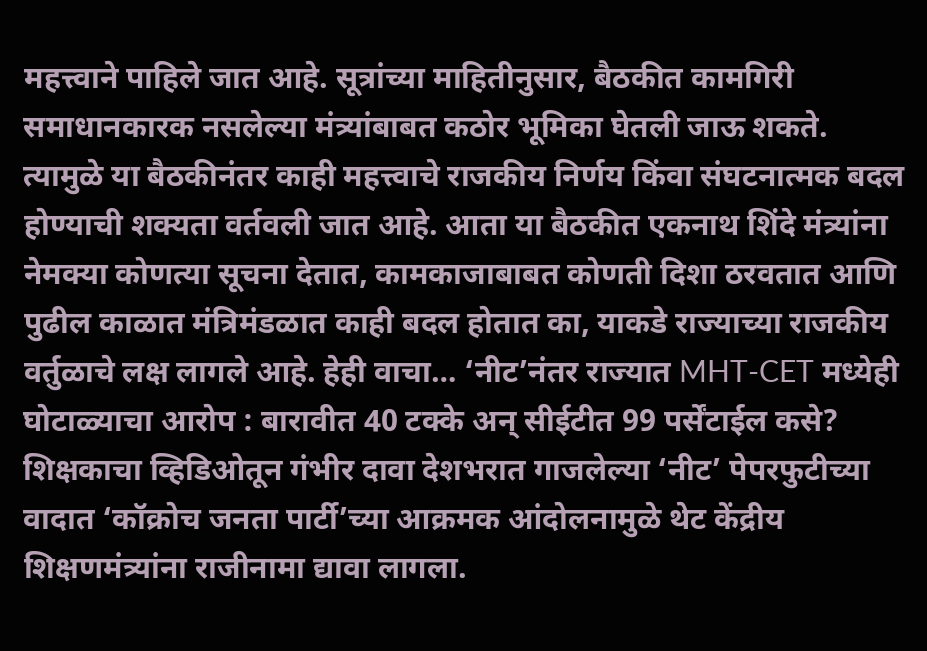महत्त्वाने पाहिले जात आहे. सूत्रांच्या माहितीनुसार, बैठकीत कामगिरी समाधानकारक नसलेल्या मंत्र्यांबाबत कठोर भूमिका घेतली जाऊ शकते. त्यामुळे या बैठकीनंतर काही महत्त्वाचे राजकीय निर्णय किंवा संघटनात्मक बदल होण्याची शक्यता वर्तवली जात आहे. आता या बैठकीत एकनाथ शिंदे मंत्र्यांना नेमक्या कोणत्या सूचना देतात, कामकाजाबाबत कोणती दिशा ठरवतात आणि पुढील काळात मंत्रिमंडळात काही बदल होतात का, याकडे राज्याच्या राजकीय वर्तुळाचे लक्ष लागले आहे. हेही वाचा… ‘नीट’नंतर राज्यात MHT-CET मध्येही घोटाळ्याचा आरोप : बारावीत 40 टक्के अन् सीईटीत 99 पर्सेंटाईल कसे? शिक्षकाचा व्हिडिओतून गंभीर दावा देशभरात गाजलेल्या ‘नीट’ पेपरफुटीच्या वादात ‘कॉक्रोच जनता पार्टी’च्या आक्रमक आंदोलनामुळे थेट केंद्रीय शिक्षणमंत्र्यांना राजीनामा द्यावा लागला.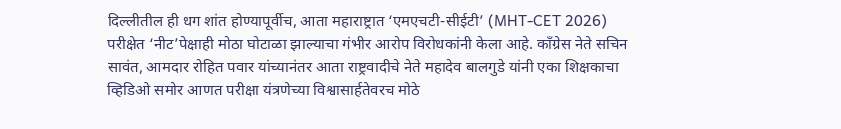दिल्लीतील ही धग शांत होण्यापूर्वीच, आता महाराष्ट्रात ‘एमएचटी-सीईटी’ (MHT-CET 2026) परीक्षेत ‘नीट’पेक्षाही मोठा घोटाळा झाल्याचा गंभीर आरोप विरोधकांनी केला आहे. काँग्रेस नेते सचिन सावंत, आमदार रोहित पवार यांच्यानंतर आता राष्ट्रवादीचे नेते महादेव बालगुडे यांनी एका शिक्षकाचा व्हिडिओ समोर आणत परीक्षा यंत्रणेच्या विश्वासार्हतेवरच मोठे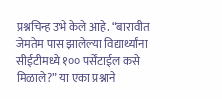प्रश्नचिन्ह उभे केले आहे. “बारावीत जेमतेम पास झालेल्या विद्यार्थ्यांना सीईटीमध्ये १०० पर्सेंटाईल कसे मिळाले?” या एका प्रश्नाने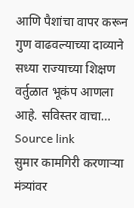आणि पैशांचा वापर करून गुण वाढवल्याच्या दाव्याने सध्या राज्याच्या शिक्षण वर्तुळात भूकंप आणला आहे. सविस्तर वाचा…
Source link
सुमार कामगिरी करणाऱ्या मंत्र्यांवर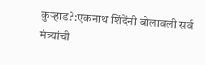कुऱ्हाड?:एकनाथ शिंदेंनी बोलावली सर्व मंत्र्यांची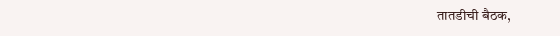तातडीची बैठक,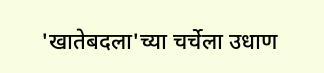'खातेबदला'च्या चर्चेला उधाण